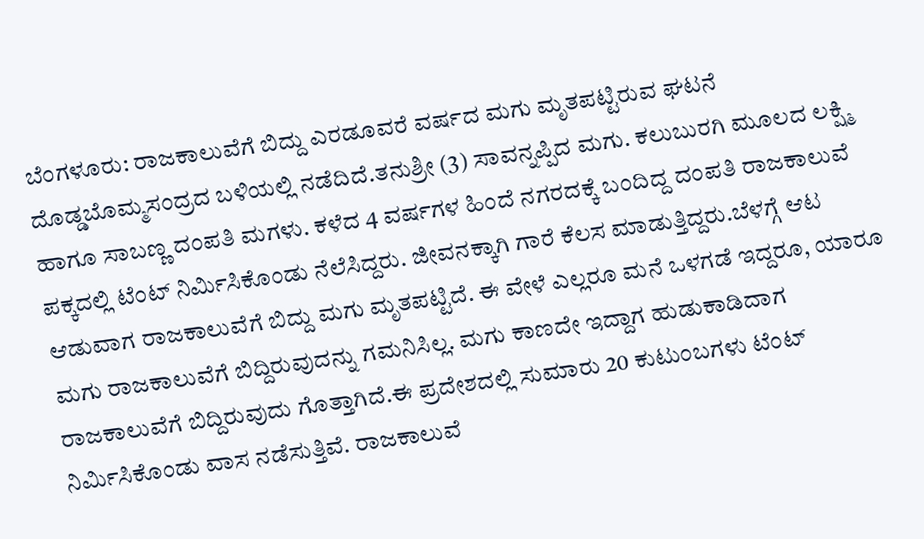ಬೆಂಗಳೂರು: ರಾಜಕಾಲುವೆಗೆ ಬಿದ್ದು ಎರಡೂವರೆ ವರ್ಷದ ಮಗು ಮೃತಪಟ್ಟಿರುವ ಘಟನೆ ದೊಡ್ಡಬೊಮ್ಮಸಂದ್ರದ ಬಳಿಯಲ್ಲಿ ನಡೆದಿದೆ.ತನುಶ್ರೀ (3) ಸಾವನ್ನಪ್ಪಿದ ಮಗು. ಕಲುಬುರಗಿ ಮೂಲದ ಲಕ್ಷ್ಮಿ ಹಾಗೂ ಸಾಬಣ್ಣ ದಂಪತಿ ಮಗಳು. ಕಳೆದ 4 ವರ್ಷಗಳ ಹಿಂದೆ ನಗರದಕ್ಕೆ ಬಂದಿದ್ದ ದಂಪತಿ ರಾಜಕಾಲುವೆ ಪಕ್ಕದಲ್ಲಿ ಟೆಂಟ್ ನಿರ್ಮಿಸಿಕೊಂಡು ನೆಲೆಸಿದ್ದರು. ಜೀವನಕ್ಕಾಗಿ ಗಾರೆ ಕೆಲಸ ಮಾಡುತ್ತಿದ್ದರು.ಬೆಳಗ್ಗೆ ಆಟ ಆಡುವಾಗ ರಾಜಕಾಲುವೆಗೆ ಬಿದ್ದು ಮಗು ಮೃತಪಟ್ಟಿದೆ. ಈ ವೇಳೆ ಎಲ್ಲರೂ ಮನೆ ಒಳಗಡೆ ಇದ್ದರೂ, ಯಾರೂ ಮಗು ರಾಜಕಾಲುವೆಗೆ ಬಿದ್ದಿರುವುದನ್ನು ಗಮನಿಸಿಲ್ಲ. ಮಗು ಕಾಣದೇ ಇದ್ದಾಗ ಹುಡುಕಾಡಿದಾಗ ರಾಜಕಾಲುವೆಗೆ ಬಿದ್ದಿರುವುದು ಗೊತ್ತಾಗಿದೆ.ಈ ಪ್ರದೇಶದಲ್ಲಿ ಸುಮಾರು 20 ಕುಟುಂಬಗಳು ಟೆಂಟ್ ನಿರ್ಮಿಸಿಕೊಂಡು ವಾಸ ನಡೆಸುತ್ತಿವೆ. ರಾಜಕಾಲುವೆ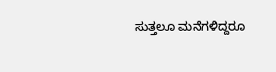ಸುತ್ತಲೂ ಮನೆಗಳಿದ್ದರೂ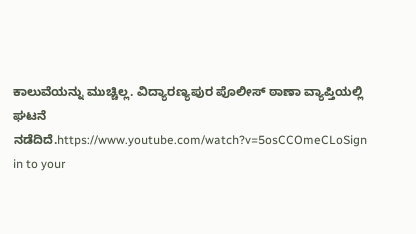ಕಾಲುವೆಯನ್ನು ಮುಚ್ಚಿಲ್ಲ. ವಿದ್ಯಾರಣ್ಯಪುರ ಪೊಲೀಸ್ ಠಾಣಾ ವ್ಯಾಪ್ತಿಯಲ್ಲಿ ಘಟನೆ ನಡೆದಿದೆ.https://www.youtube.com/watch?v=5osCCOmeCLoSign in to your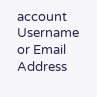account
Username or Email Address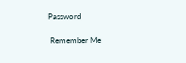Password

 Remember Me